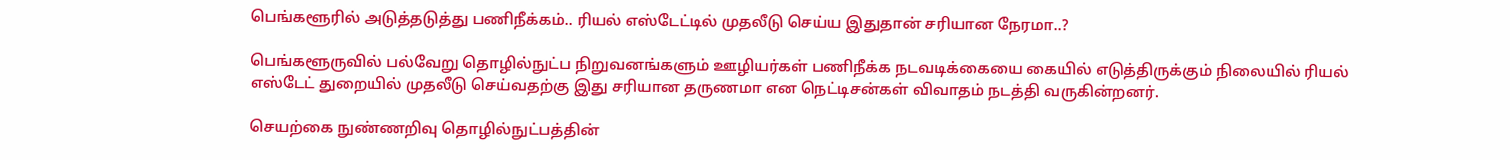பெங்களூரில் அடுத்தடுத்து பணிநீக்கம்.. ரியல் எஸ்டேட்டில் முதலீடு செய்ய இதுதான் சரியான நேரமா..?

பெங்களூருவில் பல்வேறு தொழில்நுட்ப நிறுவனங்களும் ஊழியர்கள் பணிநீக்க நடவடிக்கையை கையில் எடுத்திருக்கும் நிலையில் ரியல் எஸ்டேட் துறையில் முதலீடு செய்வதற்கு இது சரியான தருணமா என நெட்டிசன்கள் விவாதம் நடத்தி வருகின்றனர்.

செயற்கை நுண்ணறிவு தொழில்நுட்பத்தின்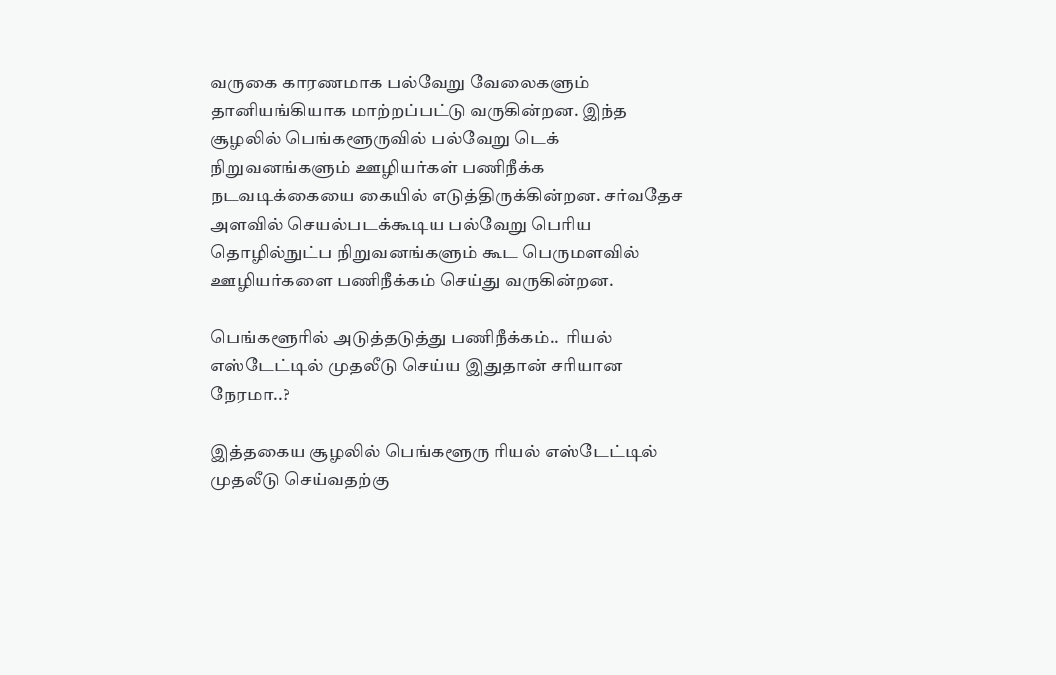வருகை காரணமாக பல்வேறு வேலைகளும் தானியங்கியாக மாற்றப்பட்டு வருகின்றன. இந்த சூழலில் பெங்களூருவில் பல்வேறு டெக் நிறுவனங்களும் ஊழியர்கள் பணிநீக்க நடவடிக்கையை கையில் எடுத்திருக்கின்றன. சர்வதேச அளவில் செயல்படக்கூடிய பல்வேறு பெரிய தொழில்நுட்ப நிறுவனங்களும் கூட பெருமளவில் ஊழியர்களை பணிநீக்கம் செய்து வருகின்றன.

பெங்களூரில் அடுத்தடுத்து பணிநீக்கம்..  ரியல் எஸ்டேட்டில் முதலீடு செய்ய இதுதான் சரியான நேரமா..?

இத்தகைய சூழலில் பெங்களூரு ரியல் எஸ்டேட்டில் முதலீடு செய்வதற்கு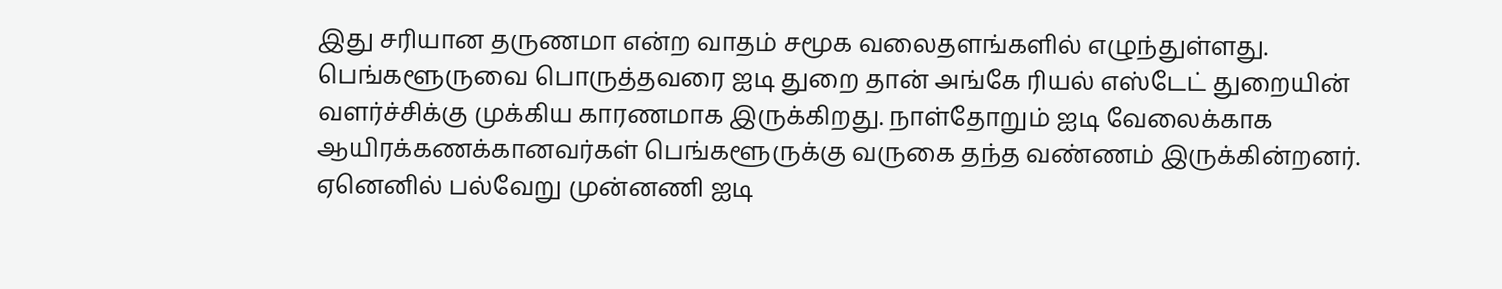இது சரியான தருணமா என்ற வாதம் சமூக வலைதளங்களில் எழுந்துள்ளது. பெங்களூருவை பொருத்தவரை ஐடி துறை தான் அங்கே ரியல் எஸ்டேட் துறையின் வளர்ச்சிக்கு முக்கிய காரணமாக இருக்கிறது. நாள்தோறும் ஐடி வேலைக்காக ஆயிரக்கணக்கானவர்கள் பெங்களூருக்கு வருகை தந்த வண்ணம் இருக்கின்றனர். ஏனெனில் பல்வேறு முன்னணி ஐடி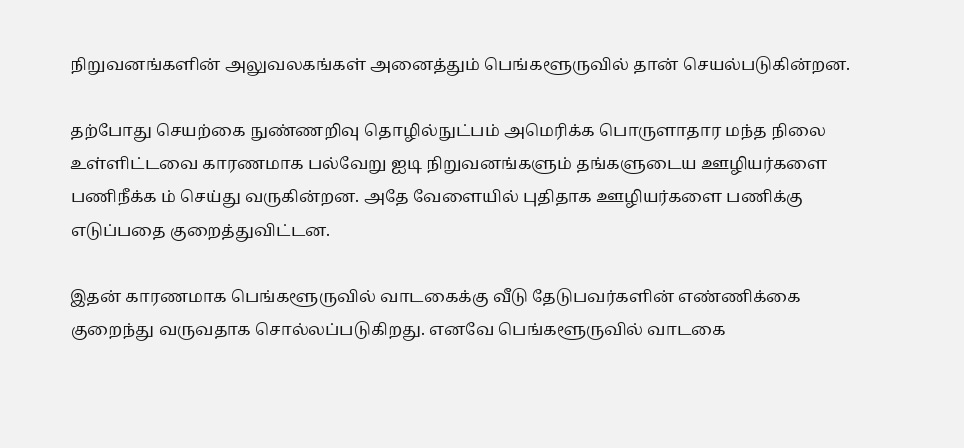நிறுவனங்களின் அலுவலகங்கள் அனைத்தும் பெங்களூருவில் தான் செயல்படுகின்றன.

தற்போது செயற்கை நுண்ணறிவு தொழில்நுட்பம் அமெரிக்க பொருளாதார மந்த நிலை உள்ளிட்டவை காரணமாக பல்வேறு ஐடி நிறுவனங்களும் தங்களுடைய ஊழியர்களை பணிநீக்க ம் செய்து வருகின்றன. அதே வேளையில் புதிதாக ஊழியர்களை பணிக்கு எடுப்பதை குறைத்துவிட்டன.

இதன் காரணமாக பெங்களூருவில் வாடகைக்கு வீடு தேடுபவர்களின் எண்ணிக்கை குறைந்து வருவதாக சொல்லப்படுகிறது. எனவே பெங்களூருவில் வாடகை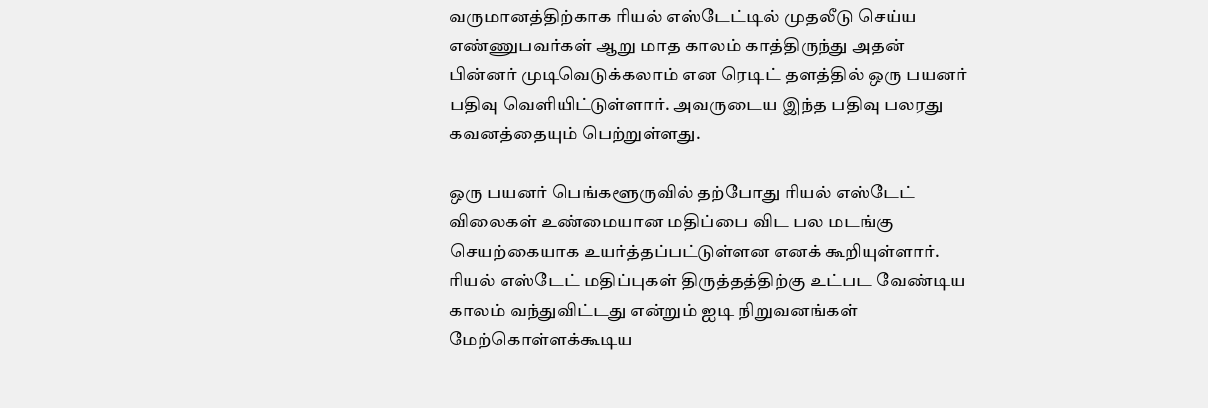வருமானத்திற்காக ரியல் எஸ்டேட்டில் முதலீடு செய்ய எண்ணுபவர்கள் ஆறு மாத காலம் காத்திருந்து அதன் பின்னர் முடிவெடுக்கலாம் என ரெடிட் தளத்தில் ஒரு பயனர் பதிவு வெளியிட்டுள்ளார். அவருடைய இந்த பதிவு பலரது கவனத்தையும் பெற்றுள்ளது.

ஒரு பயனர் பெங்களூருவில் தற்போது ரியல் எஸ்டேட் விலைகள் உண்மையான மதிப்பை விட பல மடங்கு செயற்கையாக உயர்த்தப்பட்டுள்ளன எனக் கூறியுள்ளார். ரியல் எஸ்டேட் மதிப்புகள் திருத்தத்திற்கு உட்பட வேண்டிய காலம் வந்துவிட்டது என்றும் ஐடி நிறுவனங்கள் மேற்கொள்ளக்கூடிய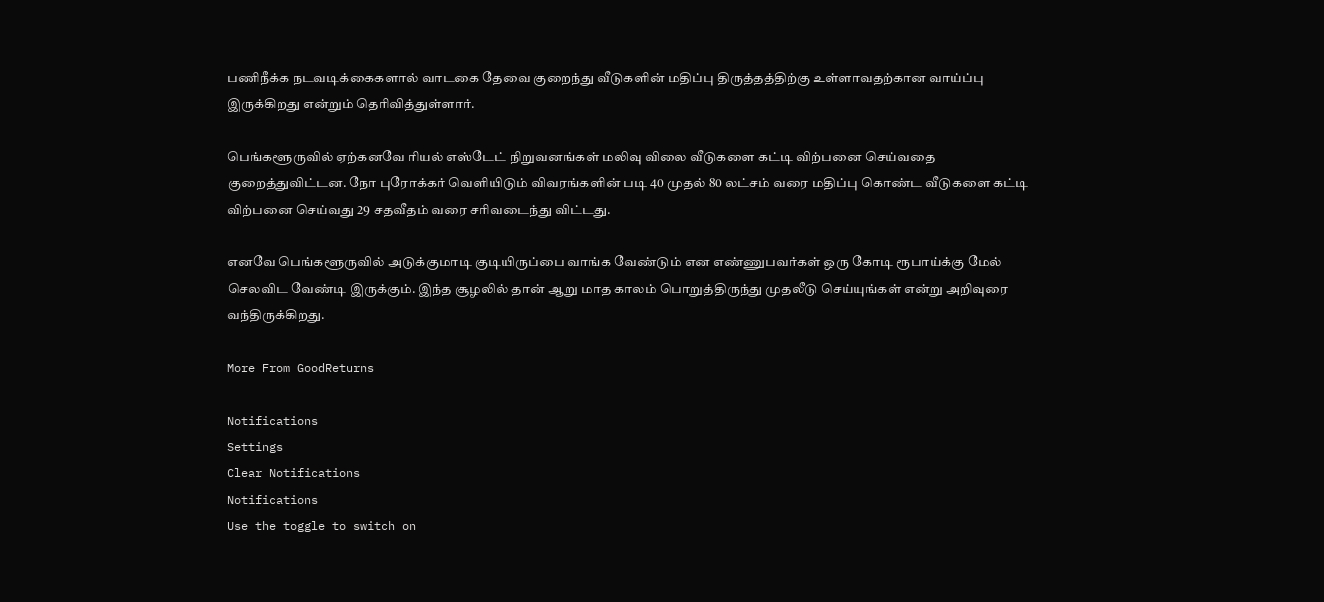பணிநீக்க நடவடிக்கைகளால் வாடகை தேவை குறைந்து வீடுகளின் மதிப்பு திருத்தத்திற்கு உள்ளாவதற்கான வாய்ப்பு இருக்கிறது என்றும் தெரிவித்துள்ளார்.

பெங்களூருவில் ஏற்கனவே ரியல் எஸ்டேட் நிறுவனங்கள் மலிவு விலை வீடுகளை கட்டி விற்பனை செய்வதை குறைத்துவிட்டன. நோ புரோக்கர் வெளியிடும் விவரங்களின் படி 40 முதல் 80 லட்சம் வரை மதிப்பு கொண்ட வீடுகளை கட்டி விற்பனை செய்வது 29 சதவீதம் வரை சரிவடைந்து விட்டது.

எனவே பெங்களூருவில் அடுக்குமாடி குடியிருப்பை வாங்க வேண்டும் என எண்ணுபவர்கள் ஒரு கோடி ரூபாய்க்கு மேல் செலவிட வேண்டி இருக்கும். இந்த சூழலில் தான் ஆறு மாத காலம் பொறுத்திருந்து முதலீடு செய்யுங்கள் என்று அறிவுரை வந்திருக்கிறது.

More From GoodReturns

Notifications
Settings
Clear Notifications
Notifications
Use the toggle to switch on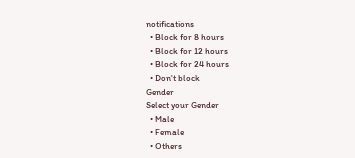notifications
  • Block for 8 hours
  • Block for 12 hours
  • Block for 24 hours
  • Don't block
Gender
Select your Gender
  • Male
  • Female
  • Others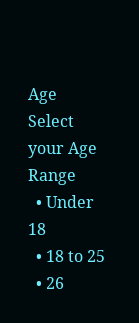Age
Select your Age Range
  • Under 18
  • 18 to 25
  • 26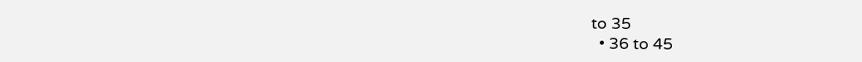to 35
  • 36 to 45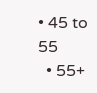• 45 to 55
  • 55+